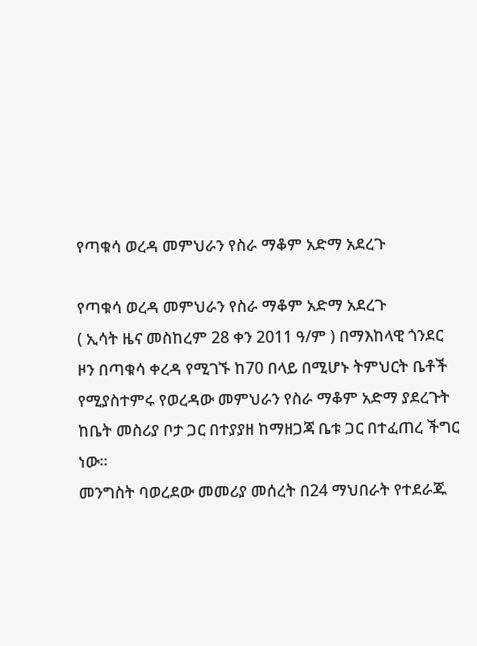የጣቁሳ ወረዳ መምህራን የስራ ማቆም አድማ አደረጉ

የጣቁሳ ወረዳ መምህራን የስራ ማቆም አድማ አደረጉ
( ኢሳት ዜና መስከረም 28 ቀን 2011 ዓ/ም ) በማእከላዊ ጎንደር ዞን በጣቁሳ ቀረዳ የሚገኙ ከ70 በላይ በሚሆኑ ትምህርት ቤቶች የሚያስተምሩ የወረዳው መምህራን የስራ ማቆም አድማ ያደረጉት ከቤት መስሪያ ቦታ ጋር በተያያዘ ከማዘጋጃ ቤቱ ጋር በተፈጠረ ችግር ነው።
መንግስት ባወረደው መመሪያ መሰረት በ24 ማህበራት የተደራጁ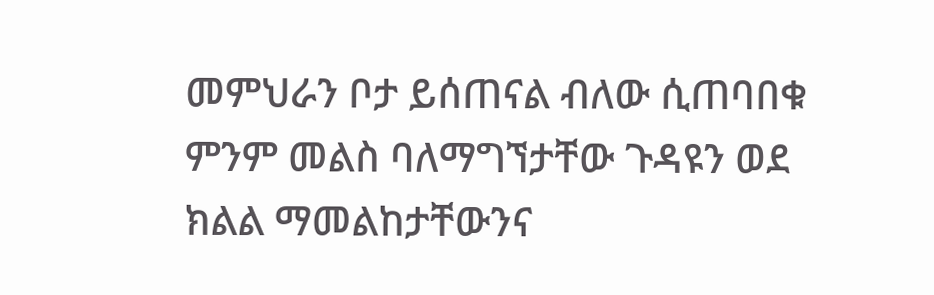መምህራን ቦታ ይሰጠናል ብለው ሲጠባበቁ ምንም መልስ ባለማግኘታቸው ጉዳዩን ወደ ክልል ማመልከታቸውንና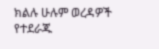ክልሉ ሁሉም ወረዳዎች የተደራጁ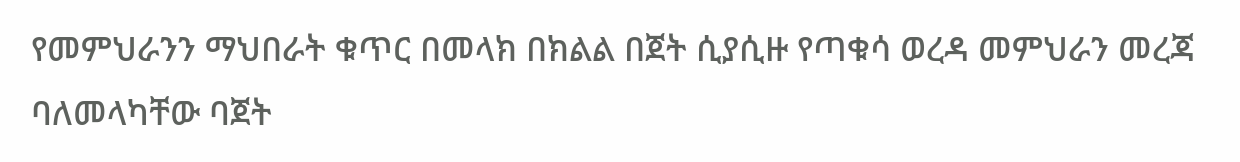የመምህራንን ማህበራት ቁጥር በመላክ በክልል በጀት ሲያሲዙ የጣቁሳ ወረዳ መምህራን መረጃ ባለመላካቸው ባጀት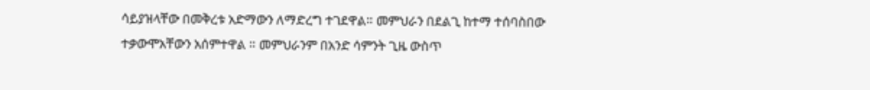ሳይያዝላቸው በመቅረቱ አድማውን ለማድረግ ተገደዋል። መምህራን በደልጊ ከተማ ተሰባስበው ተቃውሞአቸውን አሰምተዋል ። መምህራንም በአንድ ሳምንት ጊዜ ውስጥ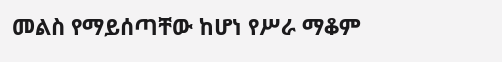መልስ የማይሰጣቸው ከሆነ የሥራ ማቆም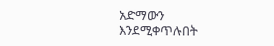አድማውን እንደሚቀጥሉበት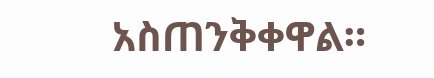አስጠንቅቀዋል።